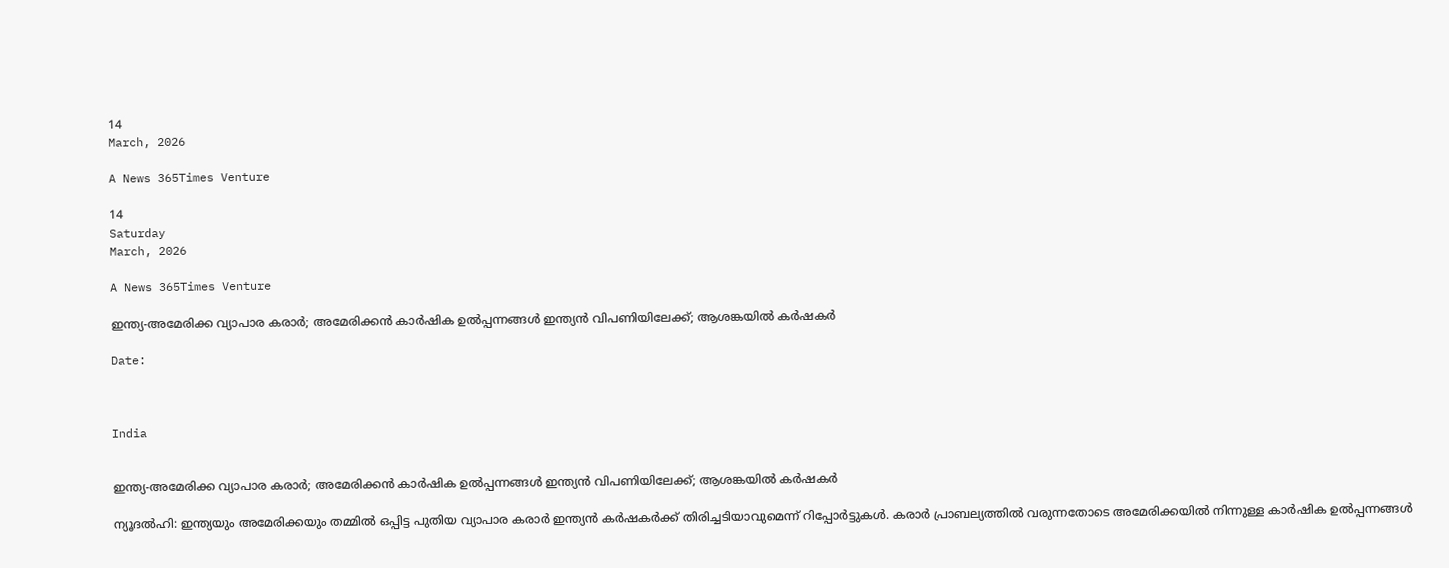14
March, 2026

A News 365Times Venture

14
Saturday
March, 2026

A News 365Times Venture

ഇന്ത്യ-അമേരിക്ക വ്യാപാര കരാര്‍; അമേരിക്കന്‍ കാര്‍ഷിക ഉല്‍പ്പന്നങ്ങള്‍ ഇന്ത്യന്‍ വിപണിയിലേക്ക്; ആശങ്കയില്‍ കര്‍ഷകര്‍

Date:



India


ഇന്ത്യ-അമേരിക്ക വ്യാപാര കരാര്‍; അമേരിക്കന്‍ കാര്‍ഷിക ഉല്‍പ്പന്നങ്ങള്‍ ഇന്ത്യന്‍ വിപണിയിലേക്ക്; ആശങ്കയില്‍ കര്‍ഷകര്‍

ന്യൂദല്‍ഹി: ഇന്ത്യയും അമേരിക്കയും തമ്മില്‍ ഒപ്പിട്ട പുതിയ വ്യാപാര കരാര്‍ ഇന്ത്യന്‍ കര്‍ഷകര്‍ക്ക് തിരിച്ചടിയാവുമെന്ന് റിപ്പോര്‍ട്ടുകള്‍. കരാര്‍ പ്രാബല്യത്തില്‍ വരുന്നതോടെ അമേരിക്കയില്‍ നിന്നുള്ള കാര്‍ഷിക ഉല്‍പ്പന്നങ്ങള്‍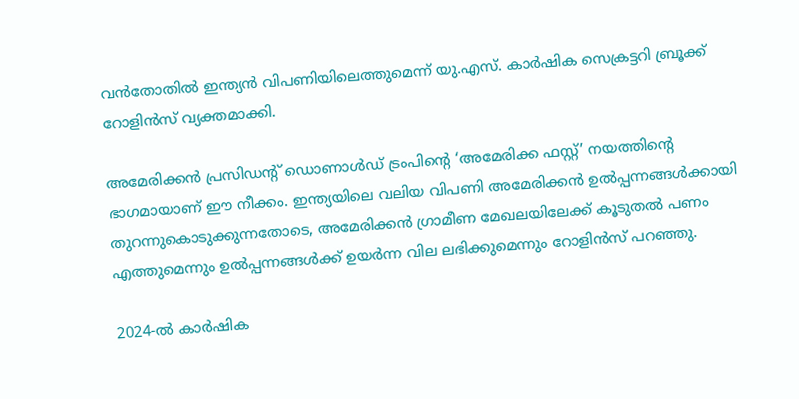വന്‍തോതില്‍ ഇന്ത്യന്‍ വിപണിയിലെത്തുമെന്ന് യു.എസ്. കാര്‍ഷിക സെക്രട്ടറി ബ്രൂക്ക് റോളിന്‍സ് വ്യക്തമാക്കി.

അമേരിക്കന്‍ പ്രസിഡന്റ് ഡൊണാള്‍ഡ് ട്രംപിന്റെ ‘അമേരിക്ക ഫസ്റ്റ്’ നയത്തിന്റെ ഭാഗമായാണ് ഈ നീക്കം. ഇന്ത്യയിലെ വലിയ വിപണി അമേരിക്കന്‍ ഉല്‍പ്പന്നങ്ങള്‍ക്കായി തുറന്നുകൊടുക്കുന്നതോടെ, അമേരിക്കന്‍ ഗ്രാമീണ മേഖലയിലേക്ക് കൂടുതല്‍ പണം എത്തുമെന്നും ഉല്‍പ്പന്നങ്ങള്‍ക്ക് ഉയര്‍ന്ന വില ലഭിക്കുമെന്നും റോളിന്‍സ് പറഞ്ഞു.

2024-ല്‍ കാര്‍ഷിക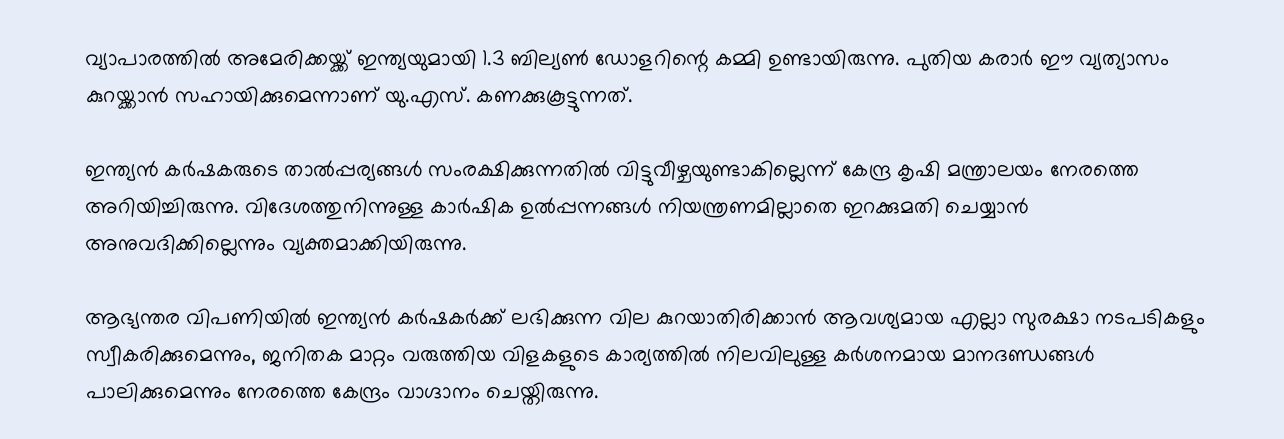വ്യാപാരത്തില്‍ അമേരിക്കയ്ക്ക് ഇന്ത്യയുമായി 1.3 ബില്യണ്‍ ഡോളറിന്റെ കമ്മി ഉണ്ടായിരുന്നു. പുതിയ കരാര്‍ ഈ വ്യത്യാസം കുറയ്ക്കാന്‍ സഹായിക്കുമെന്നാണ് യു.എസ്. കണക്കുകൂട്ടുന്നത്.

ഇന്ത്യന്‍ കര്‍ഷകരുടെ താല്‍പ്പര്യങ്ങള്‍ സംരക്ഷിക്കുന്നതില്‍ വിട്ടുവീഴ്ചയുണ്ടാകില്ലെന്ന് കേന്ദ്ര കൃഷി മന്ത്രാലയം നേരത്തെ അറിയിച്ചിരുന്നു. വിദേശത്തുനിന്നുള്ള കാര്‍ഷിക ഉല്‍പ്പന്നങ്ങള്‍ നിയന്ത്രണമില്ലാതെ ഇറക്കുമതി ചെയ്യാന്‍ അനുവദിക്കില്ലെന്നും വ്യക്തമാക്കിയിരുന്നു.

ആഭ്യന്തര വിപണിയില്‍ ഇന്ത്യന്‍ കര്‍ഷകര്‍ക്ക് ലഭിക്കുന്ന വില കുറയാതിരിക്കാന്‍ ആവശ്യമായ എല്ലാ സുരക്ഷാ നടപടികളും സ്വീകരിക്കുമെന്നും, ജനിതക മാറ്റം വരുത്തിയ വിളകളുടെ കാര്യത്തില്‍ നിലവിലുള്ള കര്‍ശനമായ മാനദണ്ഡങ്ങള്‍ പാലിക്കുമെന്നും നേരത്തെ കേന്ദ്രം വാഗ്ദാനം ചെയ്തിരുന്നു.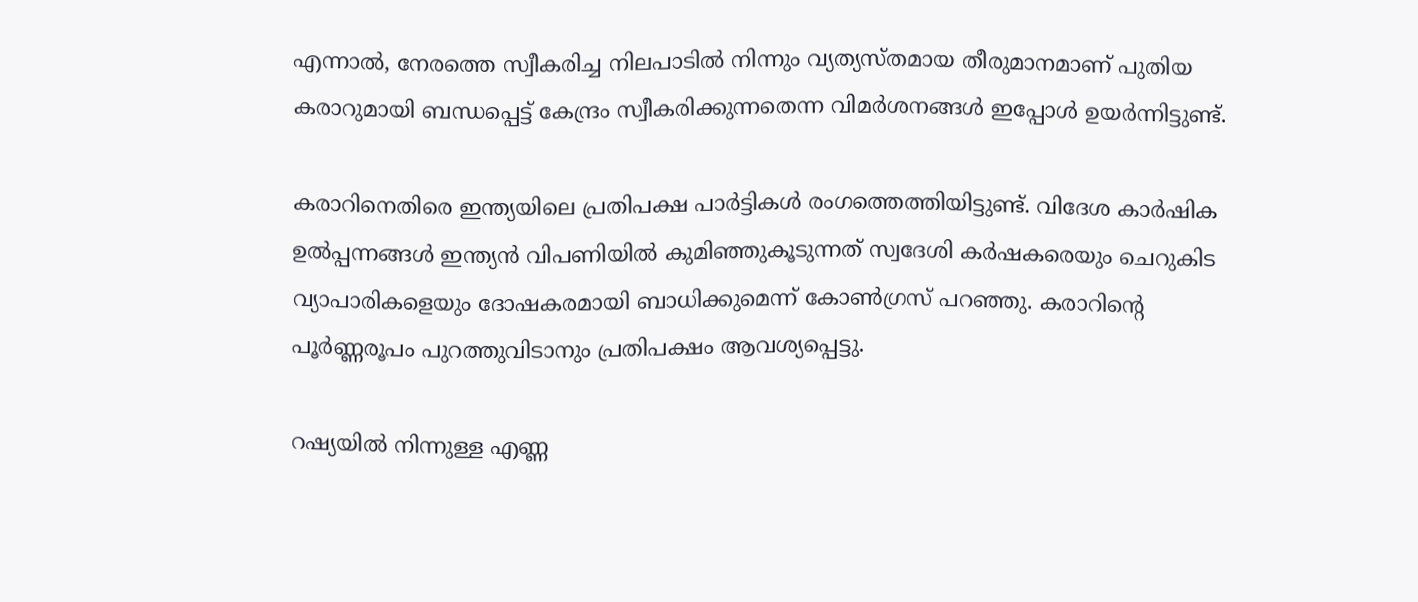എന്നാല്‍, നേരത്തെ സ്വീകരിച്ച നിലപാടില്‍ നിന്നും വ്യത്യസ്തമായ തീരുമാനമാണ് പുതിയ കരാറുമായി ബന്ധപ്പെട്ട് കേന്ദ്രം സ്വീകരിക്കുന്നതെന്ന വിമര്‍ശനങ്ങള്‍ ഇപ്പോള്‍ ഉയര്‍ന്നിട്ടുണ്ട്.

കരാറിനെതിരെ ഇന്ത്യയിലെ പ്രതിപക്ഷ പാര്‍ട്ടികള്‍ രംഗത്തെത്തിയിട്ടുണ്ട്. വിദേശ കാര്‍ഷിക ഉല്‍പ്പന്നങ്ങള്‍ ഇന്ത്യന്‍ വിപണിയില്‍ കുമിഞ്ഞുകൂടുന്നത് സ്വദേശി കര്‍ഷകരെയും ചെറുകിട വ്യാപാരികളെയും ദോഷകരമായി ബാധിക്കുമെന്ന് കോണ്‍ഗ്രസ് പറഞ്ഞു. കരാറിന്റെ പൂര്‍ണ്ണരൂപം പുറത്തുവിടാനും പ്രതിപക്ഷം ആവശ്യപ്പെട്ടു.

റഷ്യയില്‍ നിന്നുള്ള എണ്ണ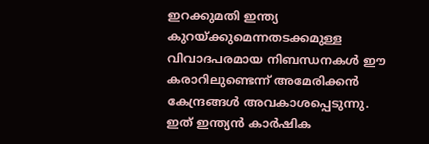ഇറക്കുമതി ഇന്ത്യ കുറയ്ക്കുമെന്നതടക്കമുള്ള വിവാദപരമായ നിബന്ധനകള്‍ ഈ കരാറിലുണ്ടെന്ന് അമേരിക്കന്‍ കേന്ദ്രങ്ങള്‍ അവകാശപ്പെടുന്നു. ഇത് ഇന്ത്യന്‍ കാര്‍ഷിക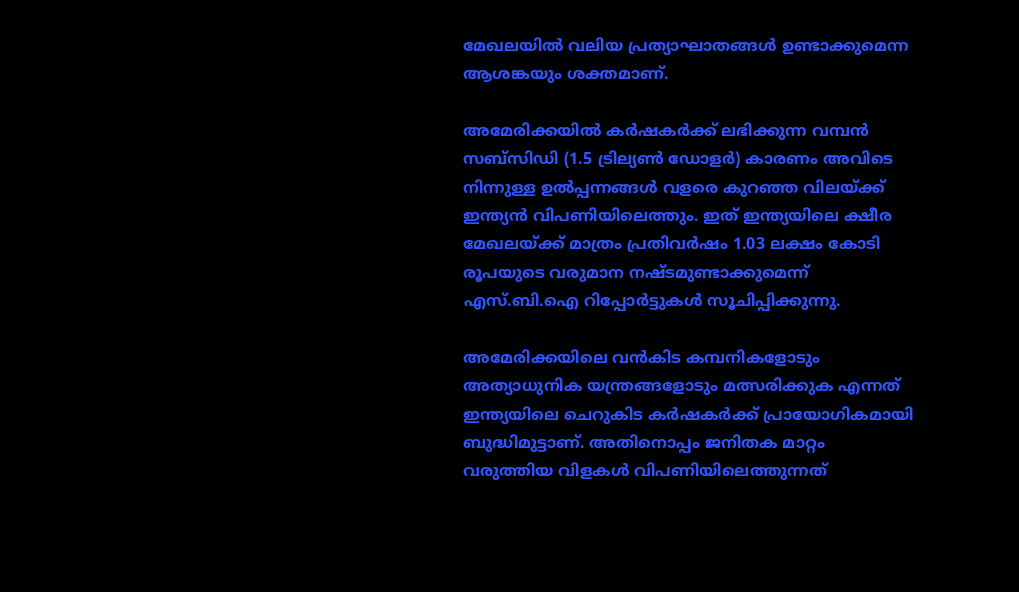മേഖലയില്‍ വലിയ പ്രത്യാഘാതങ്ങള്‍ ഉണ്ടാക്കുമെന്ന ആശങ്കയും ശക്തമാണ്.

അമേരിക്കയില്‍ കര്‍ഷകര്‍ക്ക് ലഭിക്കുന്ന വമ്പന്‍ സബ്സിഡി (1.5 ട്രില്യണ്‍ ഡോളര്‍) കാരണം അവിടെ നിന്നുള്ള ഉല്‍പ്പന്നങ്ങള്‍ വളരെ കുറഞ്ഞ വിലയ്ക്ക് ഇന്ത്യന്‍ വിപണിയിലെത്തും. ഇത് ഇന്ത്യയിലെ ക്ഷീര മേഖലയ്ക്ക് മാത്രം പ്രതിവര്‍ഷം 1.03 ലക്ഷം കോടി രൂപയുടെ വരുമാന നഷ്ടമുണ്ടാക്കുമെന്ന് എസ്.ബി.ഐ റിപ്പോര്‍ട്ടുകള്‍ സൂചിപ്പിക്കുന്നു.

അമേരിക്കയിലെ വന്‍കിട കമ്പനികളോടും അത്യാധുനിക യന്ത്രങ്ങളോടും മത്സരിക്കുക എന്നത് ഇന്ത്യയിലെ ചെറുകിട കര്‍ഷകര്‍ക്ക് പ്രായോഗികമായി ബുദ്ധിമുട്ടാണ്. അതിനൊപ്പം ജനിതക മാറ്റം വരുത്തിയ വിളകള്‍ വിപണിയിലെത്തുന്നത്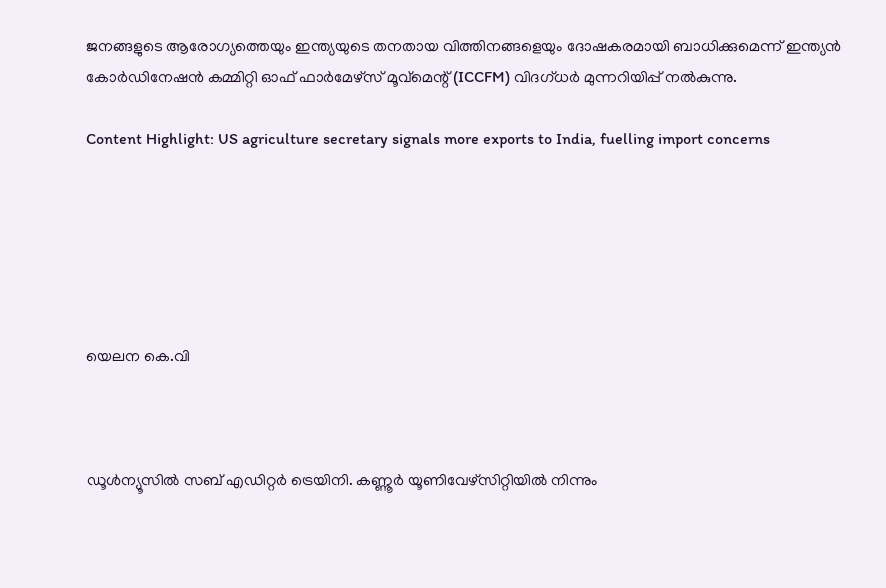ജനങ്ങളുടെ ആരോഗ്യത്തെയും ഇന്ത്യയുടെ തനതായ വിത്തിനങ്ങളെയും ദോഷകരമായി ബാധിക്കുമെന്ന് ഇന്ത്യന്‍ കോര്‍ഡിനേഷന്‍ കമ്മിറ്റി ഓഫ് ഫാര്‍മേഴ്സ് മൂവ്മെന്റ് (ICCFM) വിദഗ്ധര്‍ മുന്നറിയിപ്പ് നല്‍കുന്നു.

Content Highlight: US agriculture secretary signals more exports to India, fuelling import concerns






യെലന കെ.വി



ഡൂള്‍ന്യൂസില്‍ സബ് എഡിറ്റര്‍ ട്രെയിനി. കണ്ണൂര്‍ യൂണിവേഴ്‌സിറ്റിയില്‍ നിന്നും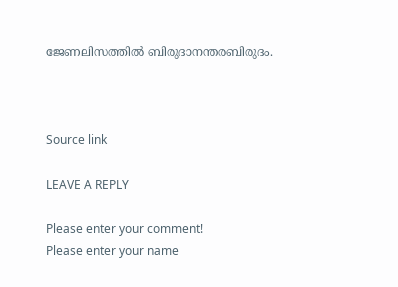ജേണലിസത്തില്‍ ബിരുദാനന്തരബിരുദം.



Source link

LEAVE A REPLY

Please enter your comment!
Please enter your name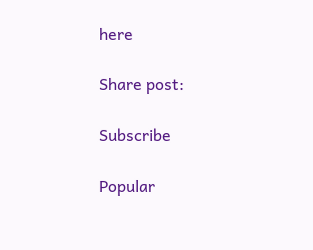here

Share post:

Subscribe

Popular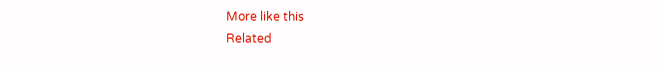More like this
Related